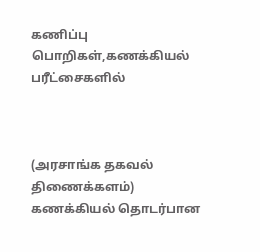கணிப்பு பொறிகள்,கணக்கியல் பரீட்சைகளில்



(அரசாங்க தகவல் திணைக்களம்)
கணக்கியல் தொடர்பான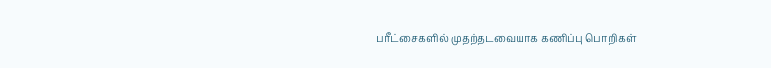பரீட்சைகளில் முதற்தடவையாக கணிப்பு பொறிகள்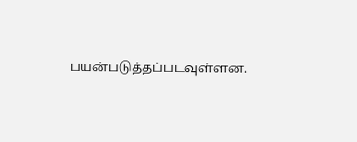பயன்படுத்தப்படவுள்ளன.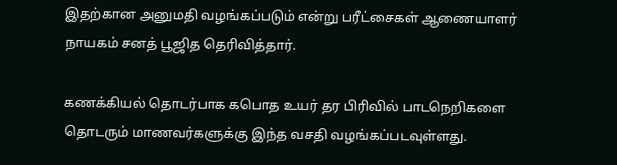இதற்கான அனுமதி வழங்கப்படும் என்று பரீட்சைகள் ஆணையாளர் நாயகம் சனத் பூஜித தெரிவித்தார்.

கணக்கியல் தொடர்பாக கபொத உயர் தர பிரிவில் பாடநெறிகளை தொடரும் மாணவர்களுக்கு இந்த வசதி வழங்கப்படவுள்ளது.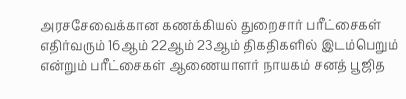அரசசேவைக்கான கணக்கியல் துறைசார் பரீட்சைகள் எதிர்வரும் 16ஆம் 22ஆம் 23ஆம் திகதிகளில் இடம்பெறும் என்றும் பரீட்சைகள் ஆணையாளர் நாயகம் சனத் பூஜித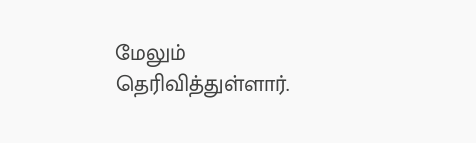மேலும் தெரிவித்துள்ளார்.